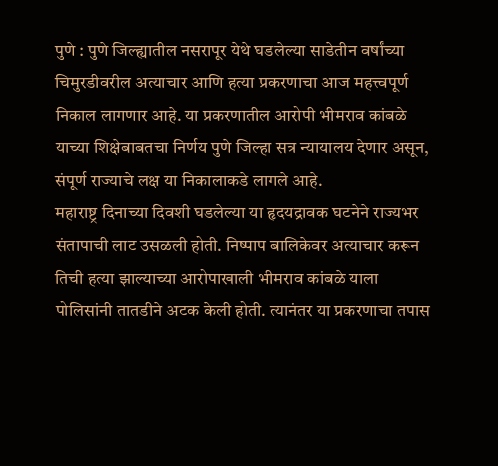पुणे : पुणे जिल्ह्यातील नसरापूर येथे घडलेल्या साडेतीन वर्षांच्या चिमुरडीवरील अत्याचार आणि हत्या प्रकरणाचा आज महत्त्वपूर्ण निकाल लागणार आहे. या प्रकरणातील आरोपी भीमराव कांबळे याच्या शिक्षेबाबतचा निर्णय पुणे जिल्हा सत्र न्यायालय देणार असून, संपूर्ण राज्याचे लक्ष या निकालाकडे लागले आहे.
महाराष्ट्र दिनाच्या दिवशी घडलेल्या या हृदयद्रावक घटनेने राज्यभर संतापाची लाट उसळली होती. निष्पाप बालिकेवर अत्याचार करून तिची हत्या झाल्याच्या आरोपाखाली भीमराव कांबळे याला पोलिसांनी तातडीने अटक केली होती. त्यानंतर या प्रकरणाचा तपास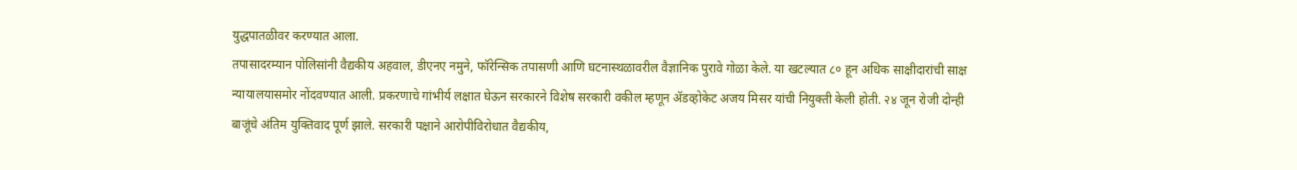युद्धपातळीवर करण्यात आला.
तपासादरम्यान पोलिसांनी वैद्यकीय अहवाल, डीएनए नमुने, फॉरेन्सिक तपासणी आणि घटनास्थळावरील वैज्ञानिक पुरावे गोळा केले. या खटल्यात ८० हून अधिक साक्षीदारांची साक्ष न्यायालयासमोर नोंदवण्यात आली. प्रकरणाचे गांभीर्य लक्षात घेऊन सरकारने विशेष सरकारी वकील म्हणून ॲडव्होकेट अजय मिसर यांची नियुक्ती केली होती. २४ जून रोजी दोन्ही बाजूंचे अंतिम युक्तिवाद पूर्ण झाले. सरकारी पक्षाने आरोपीविरोधात वैद्यकीय,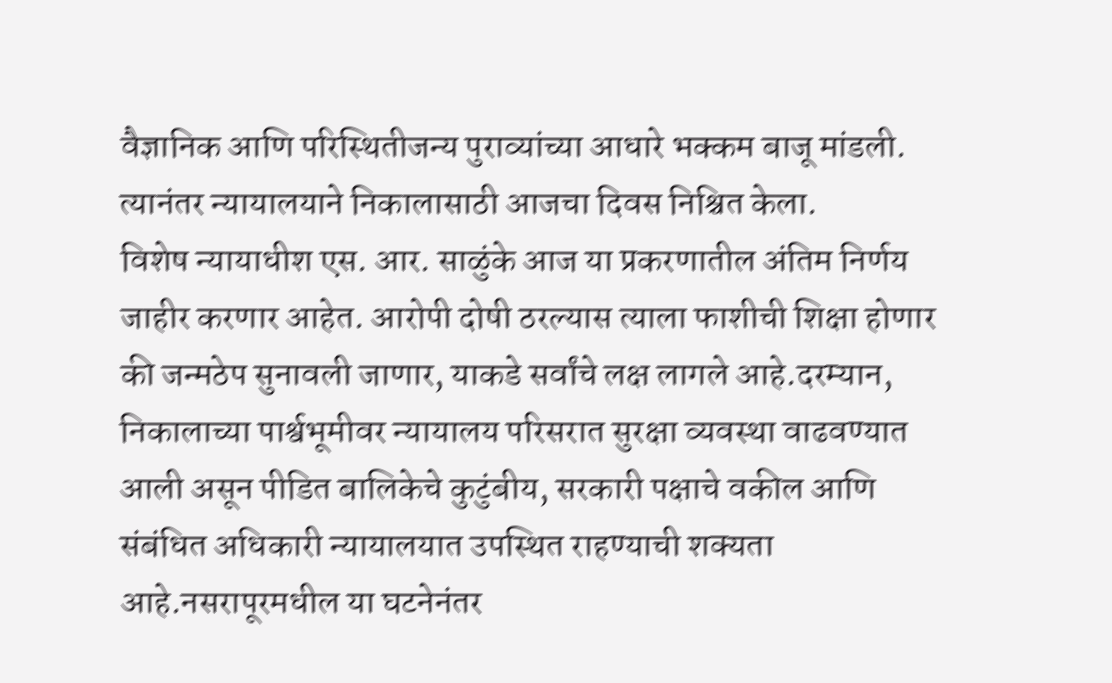वैज्ञानिक आणि परिस्थितीजन्य पुराव्यांच्या आधारे भक्कम बाजू मांडली. त्यानंतर न्यायालयाने निकालासाठी आजचा दिवस निश्चित केला.
विशेष न्यायाधीश एस. आर. साळुंके आज या प्रकरणातील अंतिम निर्णय जाहीर करणार आहेत. आरोपी दोषी ठरल्यास त्याला फाशीची शिक्षा होणार की जन्मठेप सुनावली जाणार, याकडे सर्वांचे लक्ष लागले आहे.दरम्यान, निकालाच्या पार्श्वभूमीवर न्यायालय परिसरात सुरक्षा व्यवस्था वाढवण्यात आली असून पीडित बालिकेचे कुटुंबीय, सरकारी पक्षाचे वकील आणि संबंधित अधिकारी न्यायालयात उपस्थित राहण्याची शक्यता आहे.नसरापूरमधील या घटनेनंतर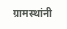ग्रामस्थांनी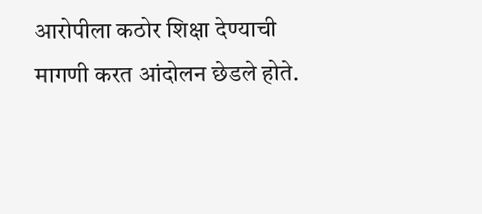आरोपीला कठोर शिक्षा देण्याची मागणी करत आंदोलन छेडले होते.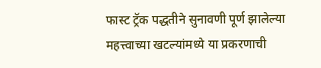फास्ट ट्रॅक पद्धतीने सुनावणी पूर्ण झालेल्या महत्त्वाच्या खटल्यांमध्ये या प्रकरणाची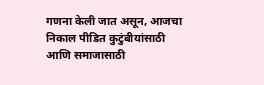गणना केली जात असून, आजचा निकाल पीडित कुटुंबीयांसाठी आणि समाजासाठी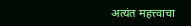अत्यंत महत्त्वाचा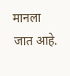मानला जात आहे.